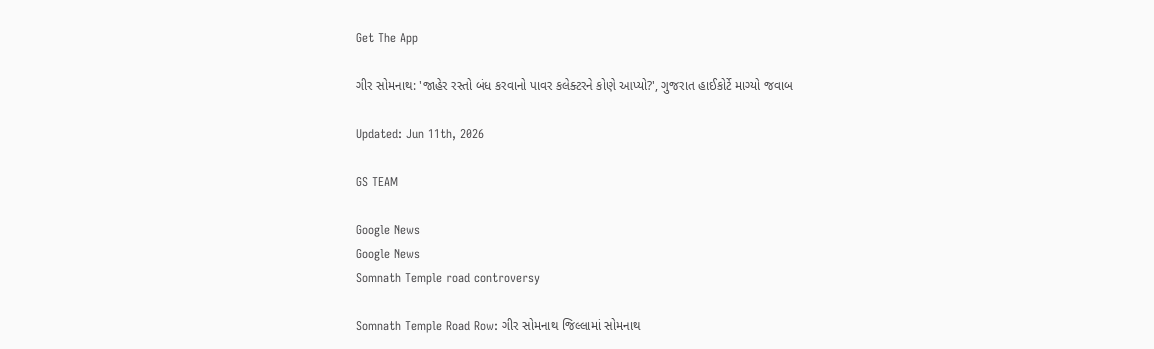Get The App

ગીર સોમનાથ: 'જાહેર રસ્તો બંધ કરવાનો પાવર કલેક્ટરને કોણે આપ્યો?', ગુજરાત હાઈકોર્ટે માગ્યો જવાબ

Updated: Jun 11th, 2026

GS TEAM

Google News
Google News
Somnath Temple road controversy

Somnath Temple Road Row: ગીર સોમનાથ જિલ્લામાં સોમનાથ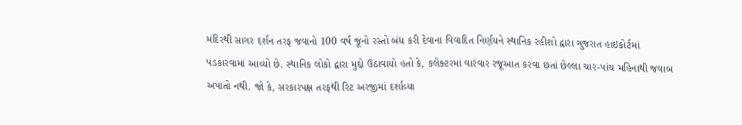મંદિરથી સાગર દર્શન તરફ જવાનો 100 વર્ષ જૂનો રસ્તો બંધ કરી દેવાના વિવાદિત નિર્ણયને સ્થાનિક રહીશો દ્વારા ગુજરાત હાઇકોર્ટમાં પડકારવામાં આવ્યો છે. સ્થાનિક લોકો દ્વારા મુદ્દો ઉઠાવાયો હતો કે, કલેક્ટરમાં વારંવાર રજૂઆત કરવા છતાં છેલ્લા ચાર-પાંચ મહિનાથી જવાબ અપાતો નથી. જો કે, સરકારપક્ષ તરફથી રિટ અરજીમાં દર્શાવ્યા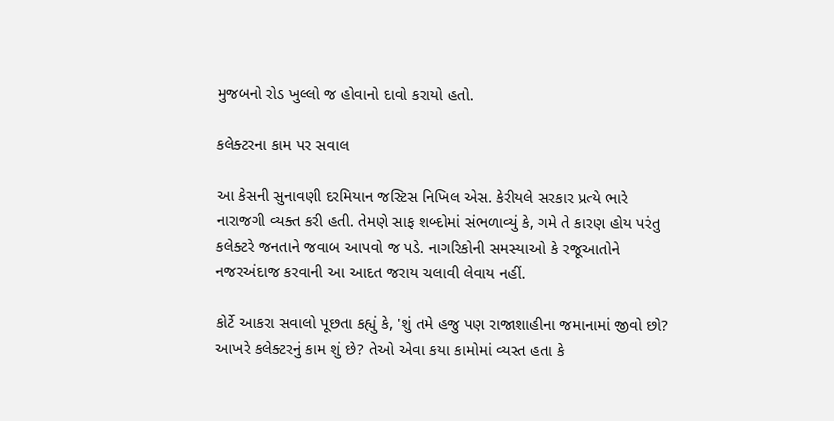મુજબનો રોડ ખુલ્લો જ હોવાનો દાવો કરાયો હતો.

કલેક્ટરના કામ પર સવાલ

આ કેસની સુનાવણી દરમિયાન જસ્ટિસ નિખિલ એસ. કેરીયલે સરકાર પ્રત્યે ભારે નારાજગી વ્યક્ત કરી હતી. તેમણે સાફ શબ્દોમાં સંભળાવ્યું કે, ગમે તે કારણ હોય પરંતુ કલેક્ટરે જનતાને જવાબ આપવો જ પડે. નાગરિકોની સમસ્યાઓ કે રજૂઆતોને નજરઅંદાજ કરવાની આ આદત જરાય ચલાવી લેવાય નહીં.

કોર્ટે આકરા સવાલો પૂછતા કહ્યું કે, 'શું તમે હજુ પણ રાજાશાહીના જમાનામાં જીવો છો? આખરે કલેક્ટરનું કામ શું છે? તેઓ એવા કયા કામોમાં વ્યસ્ત હતા કે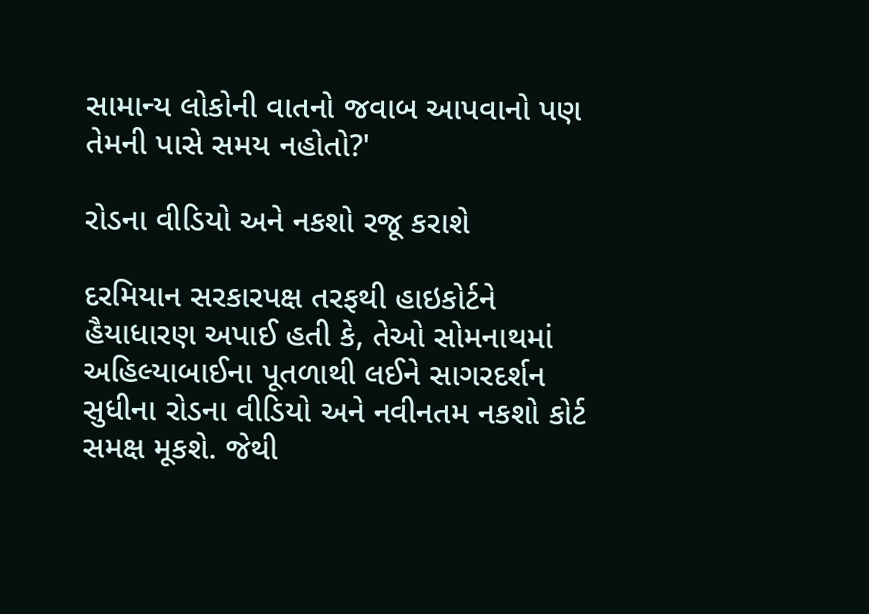સામાન્ય લોકોની વાતનો જવાબ આપવાનો પણ તેમની પાસે સમય નહોતો?'

રોડના વીડિયો અને નકશો રજૂ કરાશે

દરમિયાન સરકારપક્ષ તરફથી હાઇકોર્ટને હૈયાધારણ અપાઈ હતી કે, તેઓ સોમનાથમાં અહિલ્યાબાઈના પૂતળાથી લઈને સાગરદર્શન સુધીના રોડના વીડિયો અને નવીનતમ નકશો કોર્ટ સમક્ષ મૂકશે. જેથી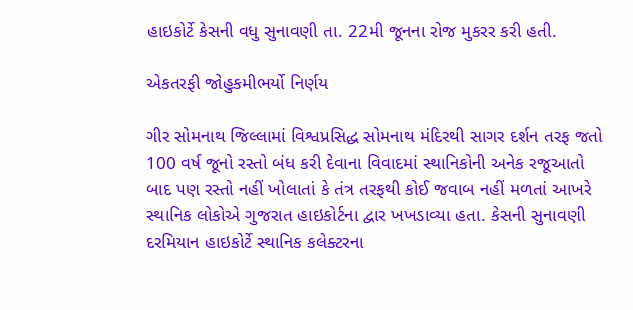હાઇકોર્ટે કેસની વધુ સુનાવણી તા. 22મી જૂનના રોજ મુકરર કરી હતી.

એકતરફી જોહુકમીભર્યો નિર્ણય

ગીર સોમનાથ જિલ્લામાં વિશ્વપ્રસિદ્ધ સોમનાથ મંદિરથી સાગર દર્શન તરફ જતો 100 વર્ષ જૂનો રસ્તો બંધ કરી દેવાના વિવાદમાં સ્થાનિકોની અનેક રજૂઆતો બાદ પણ રસ્તો નહીં ખોલાતાં કે તંત્ર તરફથી કોઈ જવાબ નહીં મળતાં આખરે સ્થાનિક લોકોએ ગુજરાત હાઇકોર્ટના દ્વાર ખખડાવ્યા હતા. કેસની સુનાવણી દરમિયાન હાઇકોર્ટે સ્થાનિક કલેક્ટરના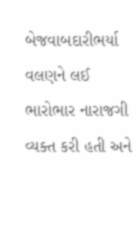બેજવાબદારીભર્યા વલણને લઈ ભારોભાર નારાજગી વ્યક્ત કરી હતી અને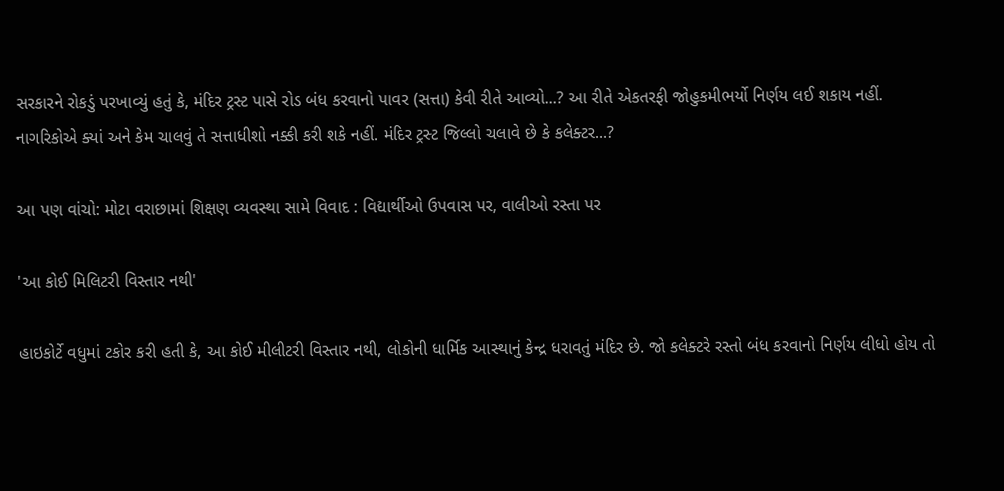સરકારને રોકડું પરખાવ્યું હતું કે, મંદિર ટ્રસ્ટ પાસે રોડ બંધ કરવાનો પાવર (સત્તા) કેવી રીતે આવ્યો...? આ રીતે એકતરફી જોહુકમીભર્યો નિર્ણય લઈ શકાય નહીં. નાગરિકોએ ક્યાં અને કેમ ચાલવું તે સત્તાધીશો નક્કી કરી શકે નહીં. મંદિર ટ્રસ્ટ જિલ્લો ચલાવે છે કે કલેક્ટર...?

આ પણ વાંચો: મોટા વરાછામાં શિક્ષણ વ્યવસ્થા સામે વિવાદ : વિદ્યાર્થીઓ ઉપવાસ પર, વાલીઓ રસ્તા પર

'આ કોઈ મિલિટરી વિસ્તાર નથી'

હાઇકોર્ટે વધુમાં ટકોર કરી હતી કે, આ કોઈ મીલીટરી વિસ્તાર નથી, લોકોની ધાર્મિક આસ્થાનું કેન્દ્ર ધરાવતું મંદિર છે. જો કલેક્ટરે રસ્તો બંધ કરવાનો નિર્ણય લીધો હોય તો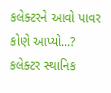કલેક્ટરને આવો પાવર કોણે આપ્યો...? કલેક્ટર સ્થાનિક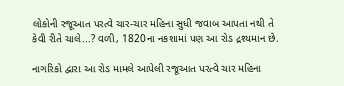લોકોની રજૂઆત પરત્વે ચાર-ચાર મહિના સુધી જવાબ આપતા નથી તે કેવી રીતે ચાલે...? વળી, 1820ના નકશામાં પણ આ રોડ દ્રશ્યમાન છે.

નાગરિકો દ્વારા આ રોડ મામલે આપેલી રજૂઆત પરત્વે ચાર મહિના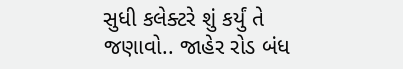સુધી કલેક્ટરે શું કર્યું તે જણાવો.. જાહેર રોડ બંધ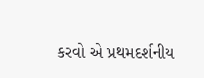કરવો એ પ્રથમદર્શનીય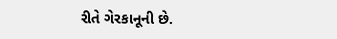રીતે ગેરકાનૂની છે.